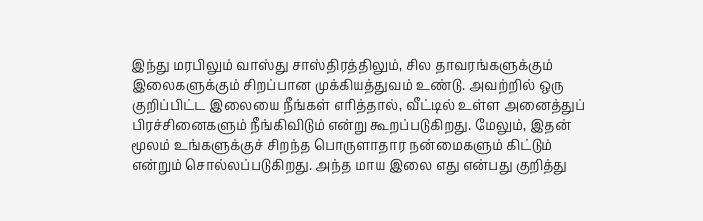இந்து மரபிலும் வாஸ்து சாஸ்திரத்திலும், சில தாவரங்களுக்கும் இலைகளுக்கும் சிறப்பான முக்கியத்துவம் உண்டு. அவற்றில் ஒரு குறிப்பிட்ட இலையை நீங்கள் எரித்தால், வீட்டில் உள்ள அனைத்துப் பிரச்சினைகளும் நீங்கிவிடும் என்று கூறப்படுகிறது. மேலும், இதன் மூலம் உங்களுக்குச் சிறந்த பொருளாதார நன்மைகளும் கிட்டும் என்றும் சொல்லப்படுகிறது. அந்த மாய இலை எது என்பது குறித்து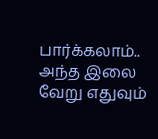பார்க்கலாம்.. அந்த இலை வேறு எதுவும்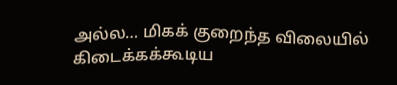அல்ல… மிகக் குறைந்த விலையில் கிடைக்கக்கூடிய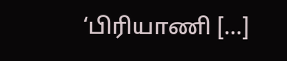‘பிரியாணி […]